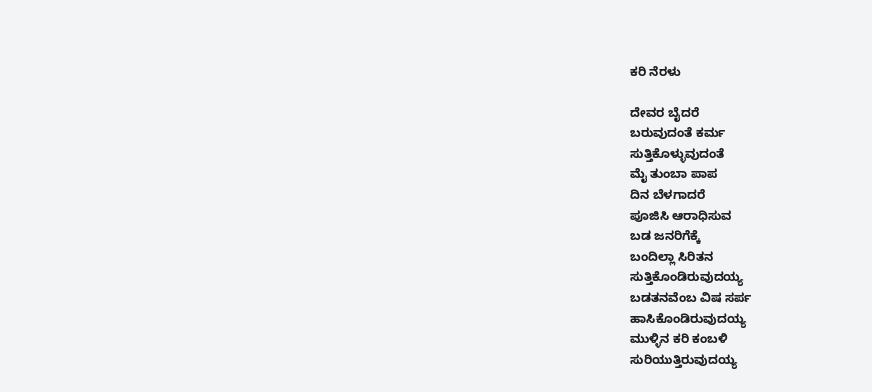ಕರಿ ನೆರಳು

ದೇವರ ಬೈದರೆ
ಬರುವುದಂತೆ ಕರ್ಮ
ಸುತ್ತಿಕೊಳ್ಳುವುದಂತೆ
ಮೈ ತುಂಬಾ ಪಾಪ
ದಿನ ಬೆಳಗಾದರೆ
ಪೂಜಿಸಿ ಆರಾಧಿಸುವ
ಬಡ ಜನರಿಗೆಕ್ಕೆ
ಬಂದಿಲ್ಲಾ ಸಿರಿತನ
ಸುತ್ತಿಕೊಂಡಿರುವುದಯ್ಯ
ಬಡತನವೆಂಬ ವಿಷ ಸರ್ಪ
ಹಾಸಿಕೊಂಡಿರುವುದಯ್ಯ
ಮುಳ್ಳಿನ ಕರಿ ಕಂಬಳಿ
ಸುರಿಯುತ್ತಿರುವುದಯ್ಯ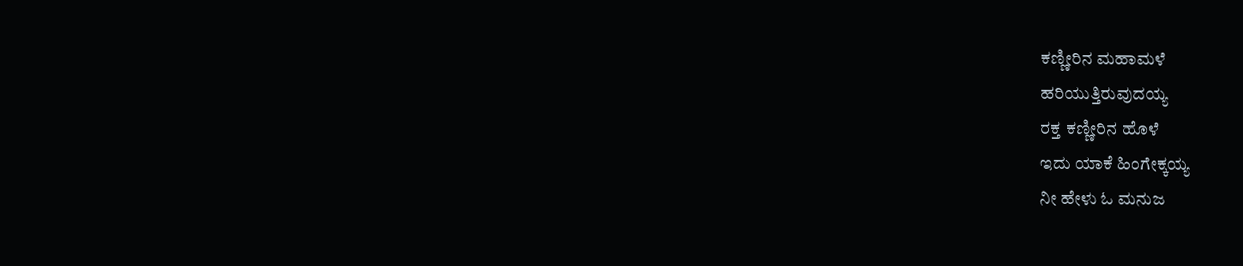ಕಣ್ಣೀರಿನ ಮಹಾಮಳೆ
ಹರಿಯುತ್ತಿರುವುದಯ್ಯ
ರಕ್ತ ಕಣ್ಣೀರಿನ ಹೊಳೆ
ಇದು ಯಾಕೆ ಹಿಂಗೇಕ್ಕಯ್ಯ
ನೀ ಹೇಳು ಓ ಮನುಜ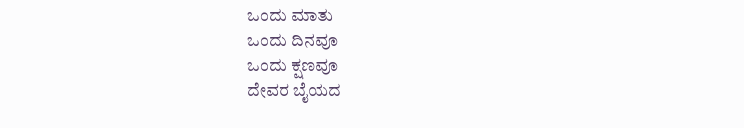ಒಂದು ಮಾತು
ಒಂದು ದಿನವೂ
ಒಂದು ಕ್ಷಣವೂ
ದೇವರ ಬೈಯದ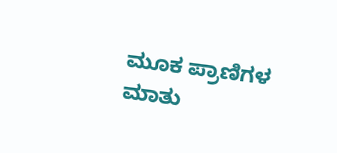ಮೂಕ ಪ್ರಾಣಿಗಳ
ಮಾತು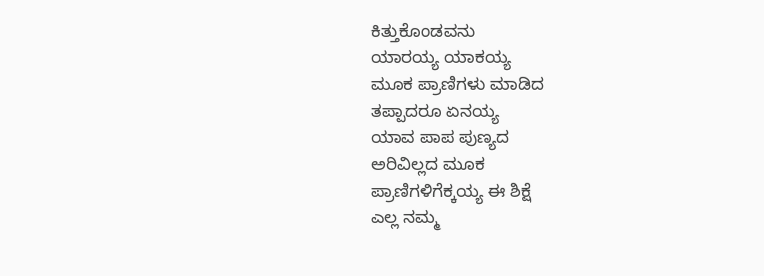ಕಿತ್ತುಕೊಂಡವನು
ಯಾರಯ್ಯ ಯಾಕಯ್ಯ
ಮೂಕ ಪ್ರಾಣಿಗಳು ಮಾಡಿದ
ತಪ್ಪಾದರೂ ಏನಯ್ಯ
ಯಾವ ಪಾಪ ಪುಣ್ಯದ
ಅರಿವಿಲ್ಲದ ಮೂಕ
ಪ್ರಾಣಿಗಳಿಗೆಕ್ಕಯ್ಯ ಈ ಶಿಕ್ಷೆ
ಎಲ್ಲ ನಮ್ಮ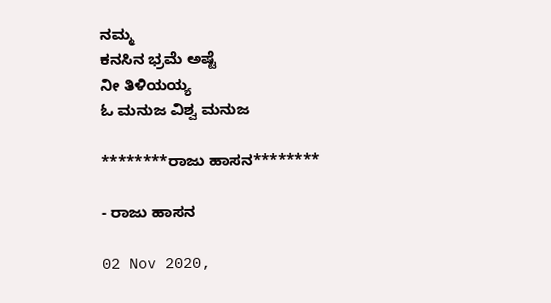ನಮ್ಮ
ಕನಸಿನ ಭ್ರಮೆ ಅಷ್ಟೆ
ನೀ ತಿಳಿಯಯ್ಯ
ಓ ಮನುಜ ವಿಶ್ವ ಮನುಜ

********ರಾಜು ಹಾಸನ********

- ರಾಜು ಹಾಸನ

02 Nov 2020,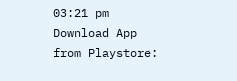03:21 pm
Download App from Playstore: